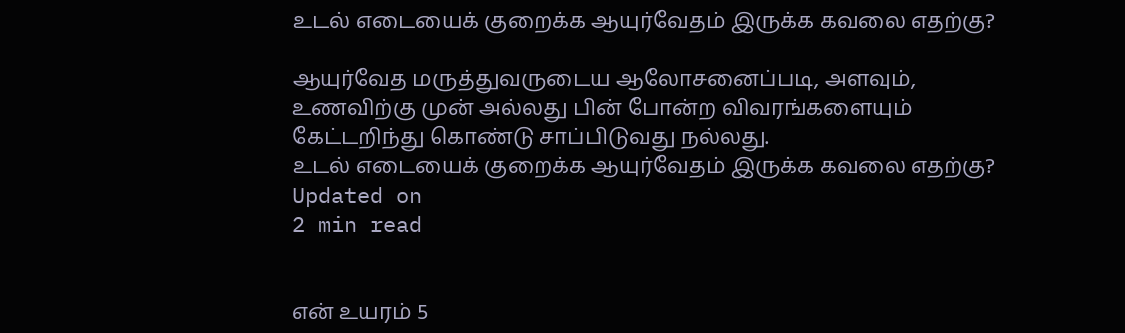உடல் எடையைக் குறைக்க ஆயுர்வேதம் இருக்க கவலை எதற்கு?

ஆயுர்வேத மருத்துவருடைய ஆலோசனைப்படி, அளவும், உணவிற்கு முன் அல்லது பின் போன்ற விவரங்களையும் கேட்டறிந்து கொண்டு சாப்பிடுவது நல்லது.
உடல் எடையைக் குறைக்க ஆயுர்வேதம் இருக்க கவலை எதற்கு?
Updated on
2 min read


என் உயரம் 5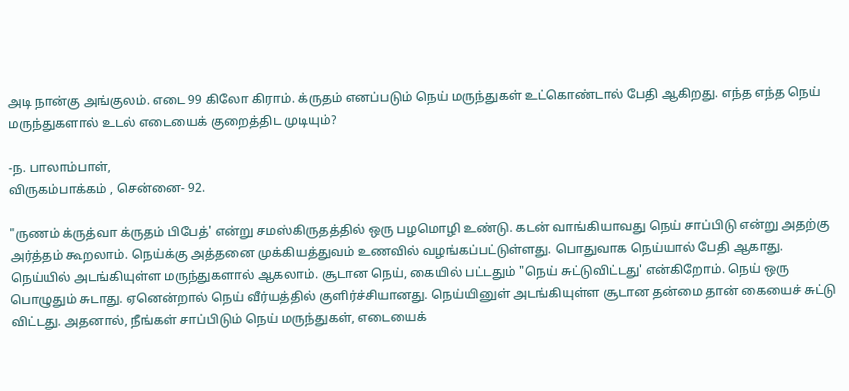அடி நான்கு அங்குலம். எடை 99 கிலோ கிராம். க்ருதம் எனப்படும் நெய் மருந்துகள் உட்கொண்டால் பேதி ஆகிறது. எந்த எந்த நெய் மருந்துகளால் உடல் எடையைக் குறைத்திட முடியும்?

-ந. பாலாம்பாள்,
விருகம்பாக்கம் , சென்னை- 92.

"ருணம் க்ருத்வா க்ருதம் பிபேத்' என்று சமஸ்கிருதத்தில் ஒரு பழமொழி உண்டு. கடன் வாங்கியாவது நெய் சாப்பிடு என்று அதற்கு அர்த்தம் கூறலாம். நெய்க்கு அத்தனை முக்கியத்துவம் உணவில் வழங்கப்பட்டுள்ளது. பொதுவாக நெய்யால் பேதி ஆகாது. நெய்யில் அடங்கியுள்ள மருந்துகளால் ஆகலாம். சூடான நெய், கையில் பட்டதும் "நெய் சுட்டுவிட்டது' என்கிறோம். நெய் ஒரு பொழுதும் சுடாது. ஏனென்றால் நெய் வீர்யத்தில் குளிர்ச்சியானது. நெய்யினுள் அடங்கியுள்ள சூடான தன்மை தான் கையைச் சுட்டு விட்டது. அதனால், நீங்கள் சாப்பிடும் நெய் மருந்துகள், எடையைக்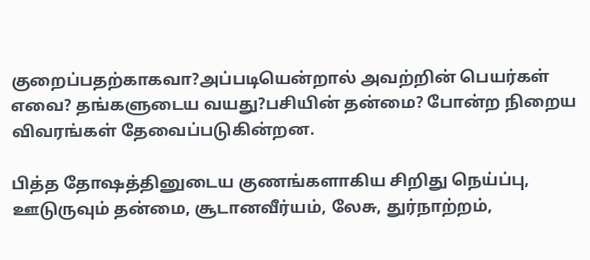குறைப்பதற்காகவா?அப்படியென்றால் அவற்றின் பெயர்கள் எவை? தங்களுடைய வயது?பசியின் தன்மை? போன்ற நிறைய விவரங்கள் தேவைப்படுகின்றன.

பித்த தோஷத்தினுடைய குணங்களாகிய சிறிது நெய்ப்பு, ஊடுருவும் தன்மை, சூடானவீர்யம், லேசு, துர்நாற்றம்,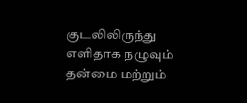குடலிலிருந்து எளிதாக நழுவும் தன்மை மற்றும்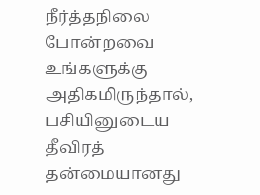நீர்த்தநிலை போன்றவை உங்களுக்கு அதிகமிருந்தால், பசியினுடைய தீவிரத் தன்மையானது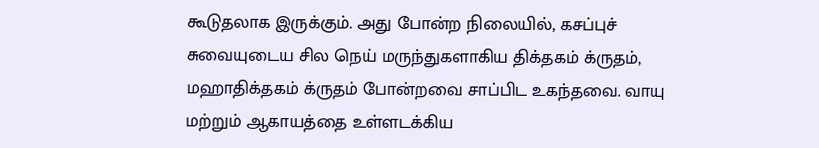கூடுதலாக இருக்கும். அது போன்ற நிலையில், கசப்புச் சுவையுடைய சில நெய் மருந்துகளாகிய திக்தகம் க்ருதம், மஹாதிக்தகம் க்ருதம் போன்றவை சாப்பிட உகந்தவை. வாயு மற்றும் ஆகாயத்தை உள்ளடக்கிய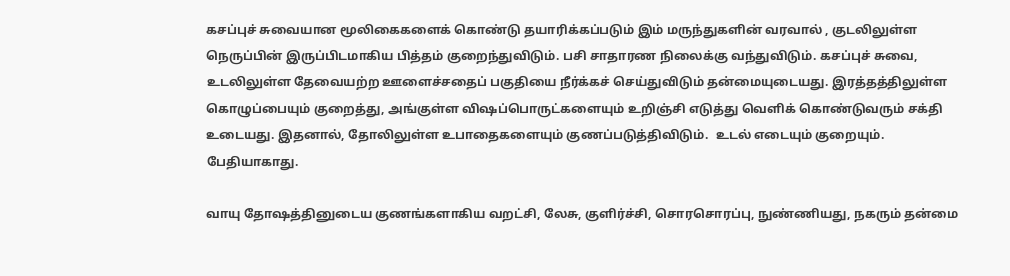கசப்புச் சுவையான மூலிகைகளைக் கொண்டு தயாரிக்கப்படும் இம் மருந்துகளின் வரவால் , குடலிலுள்ள நெருப்பின் இருப்பிடமாகிய பித்தம் குறைந்துவிடும். பசி சாதாரண நிலைக்கு வந்துவிடும். கசப்புச் சுவை, உடலிலுள்ள தேவையற்ற ஊளைச்சதைப் பகுதியை நீர்க்கச் செய்துவிடும் தன்மையுடையது. இரத்தத்திலுள்ள கொழுப்பையும் குறைத்து, அங்குள்ள விஷப்பொருட்களையும் உறிஞ்சி எடுத்து வெளிக் கொண்டுவரும் சக்தி உடையது. இதனால், தோலிலுள்ள உபாதைகளையும் குணப்படுத்திவிடும்.  உடல் எடையும் குறையும். பேதியாகாது.

வாயு தோஷத்தினுடைய குணங்களாகிய வறட்சி, லேசு, குளிர்ச்சி, சொரசொரப்பு, நுண்ணியது, நகரும் தன்மை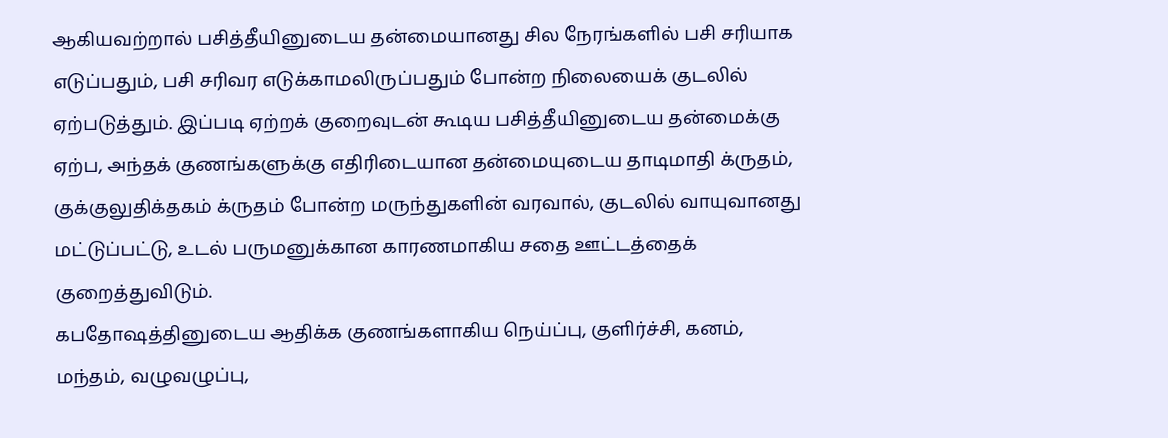ஆகியவற்றால் பசித்தீயினுடைய தன்மையானது சில நேரங்களில் பசி சரியாக எடுப்பதும், பசி சரிவர எடுக்காமலிருப்பதும் போன்ற நிலையைக் குடலில் ஏற்படுத்தும். இப்படி ஏற்றக் குறைவுடன் கூடிய பசித்தீயினுடைய தன்மைக்கு ஏற்ப, அந்தக் குணங்களுக்கு எதிரிடையான தன்மையுடைய தாடிமாதி க்ருதம், குக்குலுதிக்தகம் க்ருதம் போன்ற மருந்துகளின் வரவால், குடலில் வாயுவானது மட்டுப்பட்டு, உடல் பருமனுக்கான காரணமாகிய சதை ஊட்டத்தைக் குறைத்துவிடும்.
கபதோஷத்தினுடைய ஆதிக்க குணங்களாகிய நெய்ப்பு, குளிர்ச்சி, கனம், மந்தம், வழுவழுப்பு,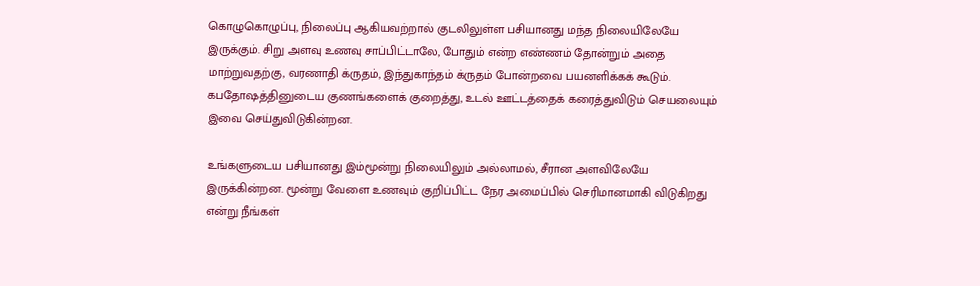கொழுகொழுப்பு, நிலைப்பு ஆகியவற்றால் குடலிலுள்ள பசியானது மந்த நிலையிலேயே இருக்கும். சிறு அளவு உணவு சாப்பிட்டாலே, போதும் என்ற எண்ணம் தோன்றும் அதை மாற்றுவதற்கு, வரணாதி க்ருதம், இந்துகாந்தம் க்ருதம் போன்றவை பயனளிக்கக் கூடும். கபதோஷத்தினுடைய குணங்களைக் குறைத்து, உடல் ஊட்டத்தைக் கரைத்துவிடும் செயலையும் இவை செய்துவிடுகின்றன.

உங்களுடைய பசியானது இம்மூன்று நிலையிலும் அல்லாமல், சீரான அளவிலேயே இருக்கின்றன. மூன்று வேளை உணவும் குறிப்பிட்ட நேர அமைப்பில் செரிமானமாகி விடுகிறது என்று நீங்கள்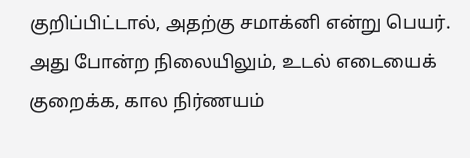குறிப்பிட்டால், அதற்கு சமாக்னி என்று பெயர். அது போன்ற நிலையிலும், உடல் எடையைக் குறைக்க, கால நிர்ணயம்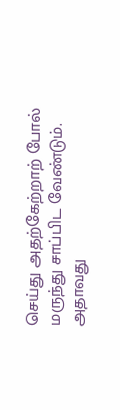செய்து அதற்கேற்றாற் போல் மருந்து சாப்பிட வேண்டும். அதாவது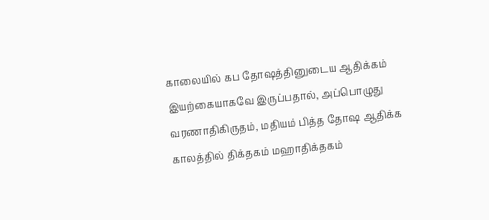காலையில் கப தோஷத்தினுடைய ஆதிக்கம் இயற்கையாகவே இருப்பதால், அப்பொழுது வரணாதிகிருதம், மதியம் பித்த தோஷ ஆதிக்க காலத்தில் திக்தகம் மஹாதிக்தகம்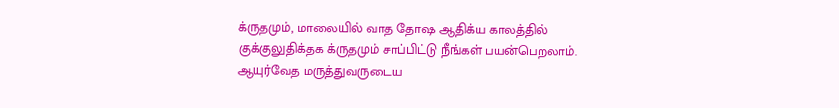க்ருதமும், மாலையில் வாத தோஷ ஆதிக்ய காலத்தில் குக்குலுதிக்தக க்ருதமும் சாப்பிட்டு நீங்கள் பயன்பெறலாம். ஆயுர்வேத மருத்துவருடைய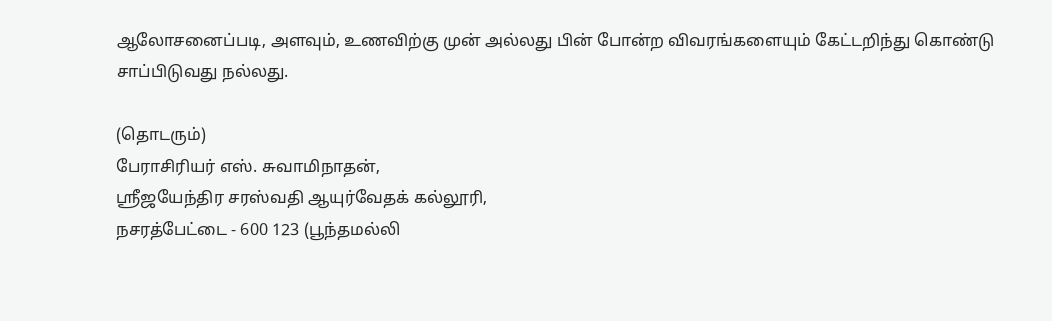ஆலோசனைப்படி, அளவும், உணவிற்கு முன் அல்லது பின் போன்ற விவரங்களையும் கேட்டறிந்து கொண்டு சாப்பிடுவது நல்லது.

(தொடரும்)
பேராசிரியர் எஸ். சுவாமிநாதன்,
ஸ்ரீஜயேந்திர சரஸ்வதி ஆயுர்வேதக் கல்லூரி,
நசரத்பேட்டை - 600 123 (பூந்தமல்லி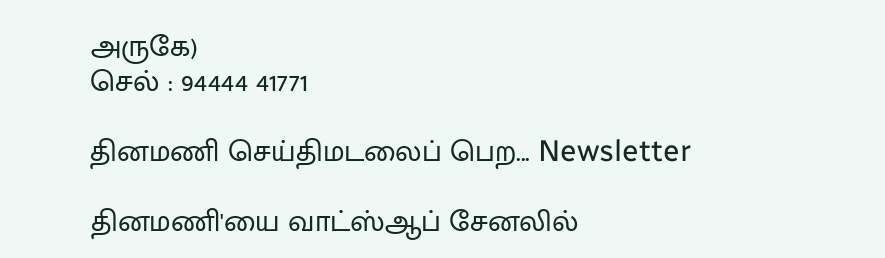அருகே)
செல் : 94444 41771

தினமணி செய்திமடலைப் பெற... Newsletter

தினமணி'யை வாட்ஸ்ஆப் சேனலில்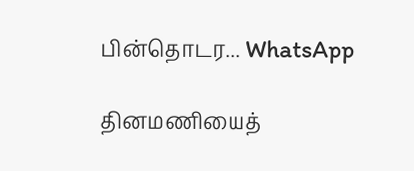பின்தொடர... WhatsApp

தினமணியைத்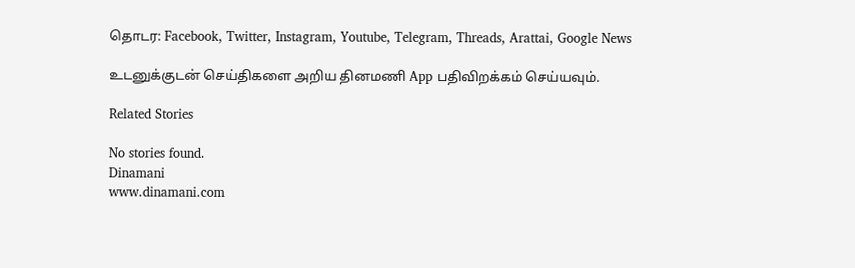தொடர: Facebook, Twitter, Instagram, Youtube, Telegram, Threads, Arattai, Google News

உடனுக்குடன் செய்திகளை அறிய தினமணி App பதிவிறக்கம் செய்யவும்.

Related Stories

No stories found.
Dinamani
www.dinamani.com